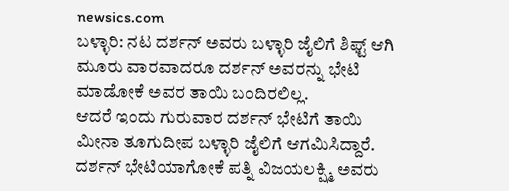newsics.com
ಬಳ್ಳಾರಿ: ನಟ ದರ್ಶನ್ ಅವರು ಬಳ್ಳಾರಿ ಜೈಲಿಗೆ ಶಿಫ್ಟ್ ಆಗಿ ಮೂರು ವಾರವಾದರೂ ದರ್ಶನ್ ಅವರನ್ನು ಭೇಟಿ ಮಾಡೋಕೆ ಅವರ ತಾಯಿ ಬಂದಿರಲಿಲ್ಲ.
ಆದರೆ ಇಂದು ಗುರುವಾರ ದರ್ಶನ್ ಭೇಟಿಗೆ ತಾಯಿ ಮೀನಾ ತೂಗುದೀಪ ಬಳ್ಳಾರಿ ಜೈಲಿಗೆ ಆಗಮಿಸಿದ್ದಾರೆ. ದರ್ಶನ್ ಭೇಟಿಯಾಗೋಕೆ ಪತ್ನಿ ವಿಜಯಲಕ್ಷ್ಮಿ ಅವರು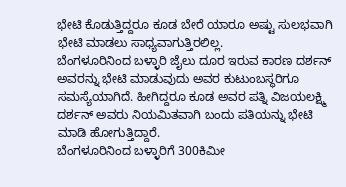ಭೇಟಿ ಕೊಡುತ್ತಿದ್ದರೂ ಕೂಡ ಬೇರೆ ಯಾರೂ ಅಷ್ಟು ಸುಲಭವಾಗಿ ಭೇಟಿ ಮಾಡಲು ಸಾಧ್ಯವಾಗುತ್ತಿರಲಿಲ್ಲ.
ಬೆಂಗಳೂರಿನಿಂದ ಬಳ್ಳಾರಿ ಜೈಲು ದೂರ ಇರುವ ಕಾರಣ ದರ್ಶನ್ ಅವರನ್ನು ಭೇಟಿ ಮಾಡುವುದು ಅವರ ಕುಟುಂಬಸ್ಥರಿಗೂ ಸಮಸ್ಯೆಯಾಗಿದೆ. ಹೀಗಿದ್ದರೂ ಕೂಡ ಅವರ ಪತ್ನಿ ವಿಜಯಲಕ್ಷ್ಮಿ ದರ್ಶನ್ ಅವರು ನಿಯಮಿತವಾಗಿ ಬಂದು ಪತಿಯನ್ನು ಭೇಟಿ ಮಾಡಿ ಹೋಗುತ್ತಿದ್ದಾರೆ.
ಬೆಂಗಳೂರಿನಿಂದ ಬಳ್ಳಾರಿಗೆ 300ಕಿಮೀ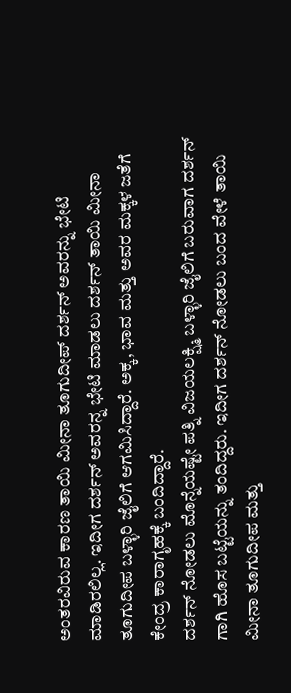ಅಂತರವಿರುವ ಕಾರಣ ತಾಯಿ ಮೀನಾ ತೂಗುದೀಪ್ ದರ್ಶನ್ ಅವರನ್ನು ಭೇಟಿ ಮಾಡಿರಲಿಲ್ಲ. ಇದೀಗ ದರ್ಶನ್ ಅವರನ್ನ ಭೇಟಿ ಮಾಡಲು ದರ್ಶನ್ ತಾಯಿ ಮೀನಾ ತೂಗುದೀಪ ಬಳ್ಳಾರಿ ಜೈಲಿಗೆ ಆಗಮಿಸಿದ್ದಾರೆ. ಅಕ್ಕ, ಭಾವ ಮತ್ತು ಅವರ ಮಕ್ಕಳ ಜತೆಗೆ ಕೇಂದ್ರ ಕಾರಾಗೃಹಕ್ಕೆ ಬಂದಿದ್ದಾರೆ.
ದರ್ಶನ್ ನೋಡಲು ಮೊನ್ನೆಯಷ್ಟೇ ಪತ್ನಿ ವಿಜಯಲಕ್ಷ್ಮಿ ಬಳ್ಳಾರಿ ಜೈಲಿಗೆ ಬರುವಾಗ ದರ್ಶನ್ ಗಾಗಿ ಹೊಸ ಬಟ್ಟೆಯನ್ನು ತಂದಿದ್ದರು. ಇದೀಗ ದರ್ಶನ್ ನೋಡಲು ಬಂದ ವೇಳೆ ತಾಯಿ ಮೀನಾ ತೂಗುದೀಪ ಮತ್ತು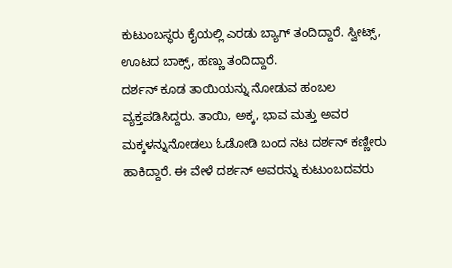ಕುಟುಂಬಸ್ಥರು ಕೈಯಲ್ಲಿ ಎರಡು ಬ್ಯಾಗ್ ತಂದಿದ್ದಾರೆ. ಸ್ವೀಟ್ಸ್, ಊಟದ ಬಾಕ್ಸ್, ಹಣ್ಣು ತಂದಿದ್ದಾರೆ.
ದರ್ಶನ್ ಕೂಡ ತಾಯಿಯನ್ನು ನೋಡುವ ಹಂಬಲ ವ್ಯಕ್ತಪಡಿಸಿದ್ದರು. ತಾಯಿ, ಅಕ್ಕ, ಭಾವ ಮತ್ತು ಅವರ ಮಕ್ಕಳನ್ನುನೋಡಲು ಓಡೋಡಿ ಬಂದ ನಟ ದರ್ಶನ್ ಕಣ್ಣೀರು ಹಾಕಿದ್ದಾರೆ. ಈ ವೇಳೆ ದರ್ಶನ್ ಅವರನ್ನು ಕುಟುಂಬದವರು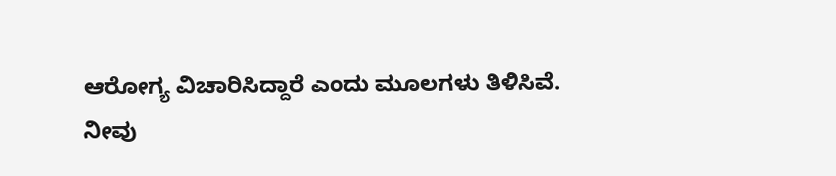ಆರೋಗ್ಯ ವಿಚಾರಿಸಿದ್ದಾರೆ ಎಂದು ಮೂಲಗಳು ತಿಳಿಸಿವೆ.
ನೀವು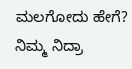ಮಲಗೋದು ಹೇಗೆ? ನಿಮ್ಮ ನಿದ್ರಾ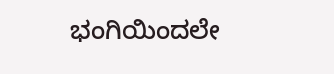ಭಂಗಿಯಿಂದಲೇ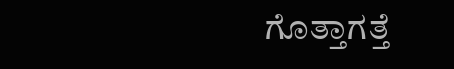ಗೊತ್ತಾಗತ್ತೆ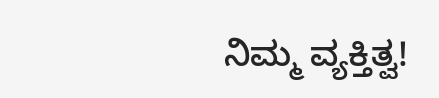ನಿಮ್ಮ ವ್ಯಕ್ತಿತ್ವ!